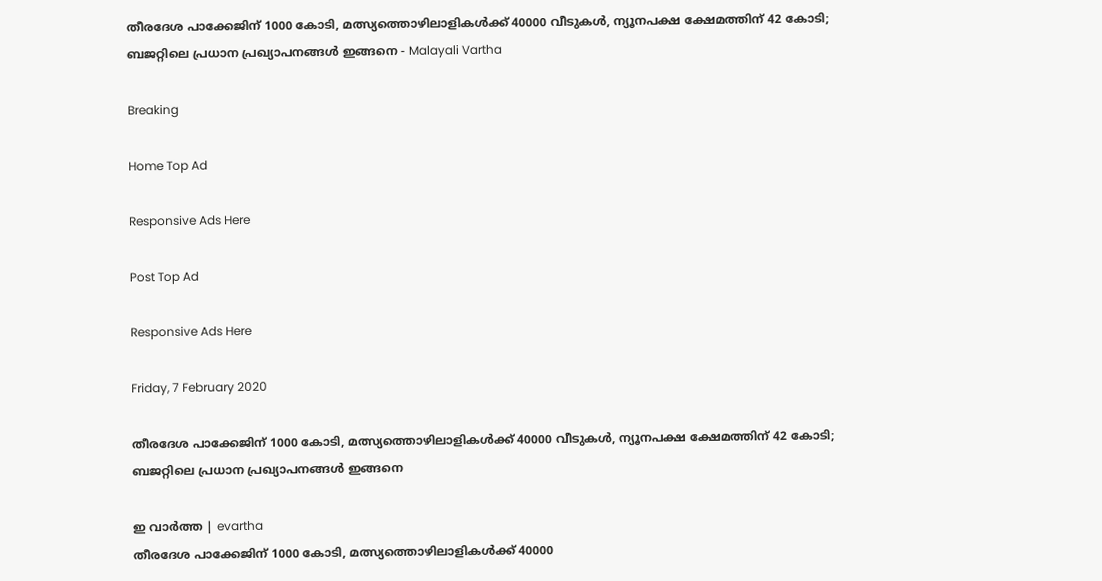തീരദേശ പാക്കേജിന് 1000 കോടി, മത്സ്യത്തൊഴിലാളികള്‍ക്ക് 40000 വീടുകള്‍, ന്യൂനപക്ഷ ക്ഷേമത്തിന് 42 കോടി; ബജറ്റിലെ പ്രധാന പ്രഖ്യാപനങ്ങള്‍ ഇങ്ങനെ - Malayali Vartha

Breaking

Home Top Ad

Responsive Ads Here

Post Top Ad

Responsive Ads Here

Friday, 7 February 2020

തീരദേശ പാക്കേജിന് 1000 കോടി, മത്സ്യത്തൊഴിലാളികള്‍ക്ക് 40000 വീടുകള്‍, ന്യൂനപക്ഷ ക്ഷേമത്തിന് 42 കോടി; ബജറ്റിലെ പ്രധാന പ്രഖ്യാപനങ്ങള്‍ ഇങ്ങനെ

ഇ വാർത്ത | evartha
തീരദേശ പാക്കേജിന് 1000 കോടി, മത്സ്യത്തൊഴിലാളികള്‍ക്ക് 40000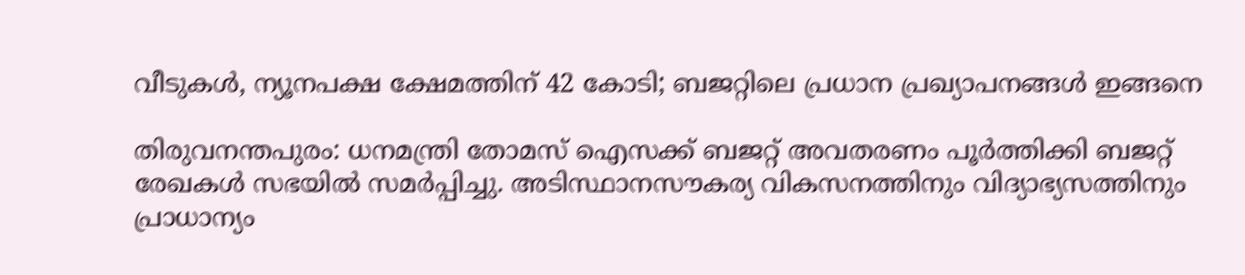വീടുകള്‍, ന്യൂനപക്ഷ ക്ഷേമത്തിന് 42 കോടി; ബജറ്റിലെ പ്രധാന പ്രഖ്യാപനങ്ങള്‍ ഇങ്ങനെ

തിരുവനന്തപുരം: ധനമന്ത്രി തോമസ് ഐസക്ക് ബജറ്റ് അവതരണം പൂര്‍ത്തിക്കി ബജറ്റ് രേഖകള്‍ സഭയില്‍ സമര്‍പ്പിച്ചു. അടിസ്ഥാനസൗകര്യ വികസനത്തിനും വിദ്യാഭ്യസത്തിനും പ്രാധാന്യം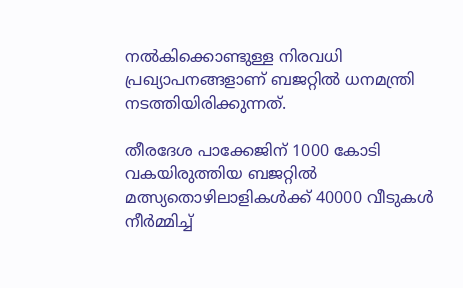നല്‍കിക്കൊണ്ടുള്ള നിരവധി പ്രഖ്യാപനങ്ങളാണ് ബജറ്റില്‍ ധനമന്ത്രി നടത്തിയിരിക്കുന്നത്.

തീരദേശ പാക്കേജിന് 1000 കോടി വകയിരുത്തിയ ബജറ്റില്‍ മത്സ്യതൊഴിലാളികള്‍ക്ക് 40000 വീടുകള്‍ നീര്‍മ്മിച്ച്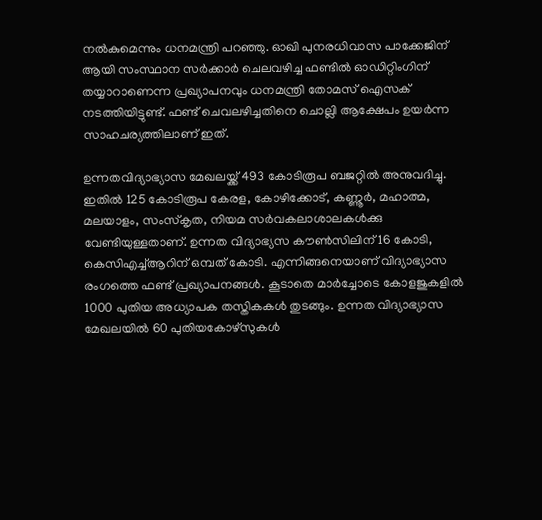നല്‍കുമെന്നും ധനമന്ത്രി പറഞ്ഞു. ഓഖി പുനരധിവാസ പാക്കേജിന് ആയി സംസ്ഥാന സര്‍ക്കാര്‍ ചെലവഴിച്ച ഫണ്ടില്‍ ഓഡിറ്റിംഗിന് തയ്യാറാണെന്ന പ്രഖ്യാപനവും ധനമന്ത്രി തോമസ് ഐസക് നടത്തിയിട്ടുണ്ട്. ഫണ്ട് ചെവലഴിച്ചതിനെ ചൊല്ലി ആക്ഷേപം ഉയര്‍ന്ന സാഹചര്യത്തിലാണ് ഇത്.

ഉന്നതവിദ്യാഭ്യാസ മേഖലയ്ക്ക്‌ 493 കോടിരൂപ ബജറ്റില്‍ അനുവദിച്ചു. ഇതില്‍ 125 കോടിരൂപ കേരള, കോഴിക്കോട്, കണ്ണൂര്‍, മഹാത്മ, മലയാളം, സംസ്‌കൃത, നിയമ സര്‍വകലാശാലകള്‍ക്കു വേണ്ടിയുള്ളതാണ്. ഉന്നത വിദ്യാഭ്യസ കൗണ്‍സിലിന് 16 കോടി, കെസിഎച്ച്ആറിന് ഒമ്പത് കോടി. എന്നിങ്ങനെയാണ് വിദ്യാഭ്യാസ രംഗത്തെ ഫണ്ട് പ്രഖ്യാപനങ്ങള്‍. കൂടാതെ മാര്‍ച്ചോടെ കോളജുകളില്‍ 1000 പുതിയ അധ്യാപക തസ്തികകള്‍ തുടങ്ങും. ഉന്നത വിദ്യാഭ്യാസ മേഖലയില്‍ 60 പുതിയകോഴ്സുകള്‍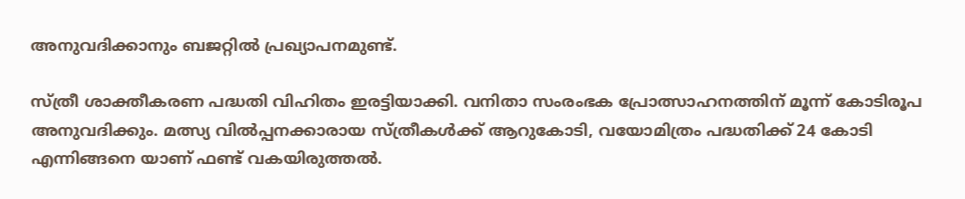അനുവദിക്കാനും ബജറ്റില്‍ പ്രഖ്യാപനമുണ്ട്.

സ്ത്രീ ശാക്തീകരണ പദ്ധതി വിഹിതം ഇരട്ടിയാക്കി. വനിതാ സംരംഭക പ്രോത്സാഹനത്തിന് മൂന്ന് കോടിരൂപ അനുവദിക്കും. മത്സ്യ വില്‍പ്പനക്കാരായ സ്ത്രീകള്‍ക്ക് ആറുകോടി, വയോമിത്രം പദ്ധതിക്ക് 24 കോടി എന്നിങ്ങനെ യാണ് ഫണ്ട് വകയിരുത്തല്‍.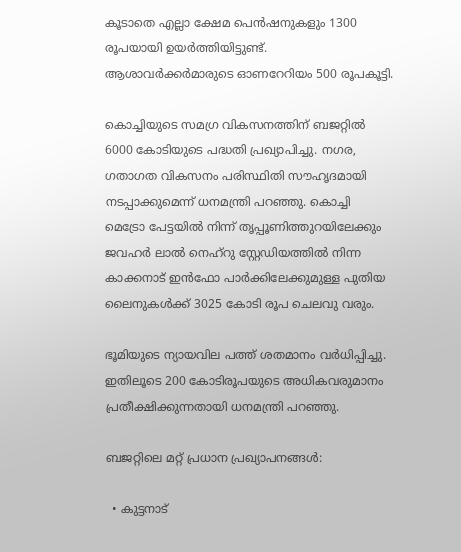കൂടാതെ എല്ലാ ക്ഷേമ പെന്‍ഷനുകളും 1300 രൂപയായി ഉയര്‍ത്തിയിട്ടുണ്ട്. ആശാവര്‍ക്കര്‍മാരുടെ ഓണറേറിയം 500 രൂപകൂട്ടി.

കൊച്ചിയുടെ സമഗ്ര വികസനത്തിന് ബജറ്റില്‍ 6000 കോടിയുടെ പദ്ധതി പ്രഖ്യാപിച്ചു. നഗര, ഗതാഗത വികസനം പരിസ്ഥിതി സൗഹൃദമായി നടപ്പാക്കുമെന്ന്‌ ധനമന്ത്രി പറഞ്ഞു. കൊച്ചി മെട്രോ പേട്ടയില്‍ നിന്ന് തൃപ്പൂണിത്തുറയിലേക്കും ജവഹര്‍ ലാല്‍ നെഹ്‌റു സ്റ്റേഡിയത്തില്‍ നിന്ന കാക്കനാട് ഇന്‍ഫോ പാര്‍ക്കിലേക്കുമുള്ള പുതിയ ലൈനുകള്‍ക്ക് 3025 കോടി രൂപ ചെലവു വരും.

ഭൂമിയുടെ ന്യായവില പത്ത് ശതമാനം വര്‍ധിപ്പിച്ചു. ഇതിലൂടെ 200 കോടിരൂപയുടെ അധികവരുമാനം പ്രതീക്ഷിക്കുന്നതായി ധനമന്ത്രി പറഞ്ഞു.

ബജറ്റിലെ മറ്റ് പ്രധാന പ്രഖ്യാപനങ്ങള്‍:

  • കുട്ടനാട്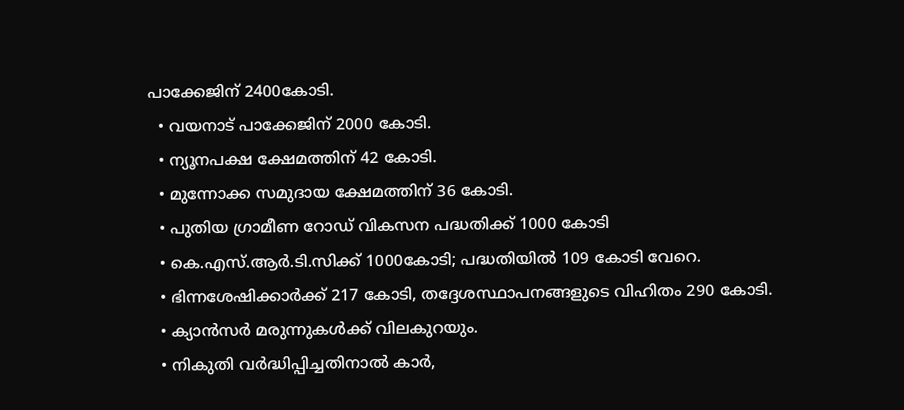പാക്കേജിന് 2400കോടി.
  • വയനാട് പാക്കേജിന് 2000 കോടി.
  • ന്യൂനപക്ഷ ക്ഷേമത്തിന് 42 കോടി.
  • മുന്നോക്ക സമുദായ ക്ഷേമത്തിന് 36 കോടി.
  • പുതിയ ഗ്രാമീണ റോഡ് വികസന പദ്ധതിക്ക് 1000 കോടി
  • കെ.എസ്.ആര്‍.ടി.സിക്ക് 1000കോടി; പദ്ധതിയില്‍ 109 കോടി വേറെ.
  • ഭിന്നശേഷിക്കാര്‍ക്ക് 217 കോടി, തദ്ദേശസ്ഥാപനങ്ങളുടെ വിഹിതം 290 കോടി.
  • ക്യാന്‍സര്‍ മരുന്നുകള്‍ക്ക് വിലകുറയും.
  • നികുതി വര്‍ദ്ധിപ്പിച്ചതിനാല്‍ കാര്‍,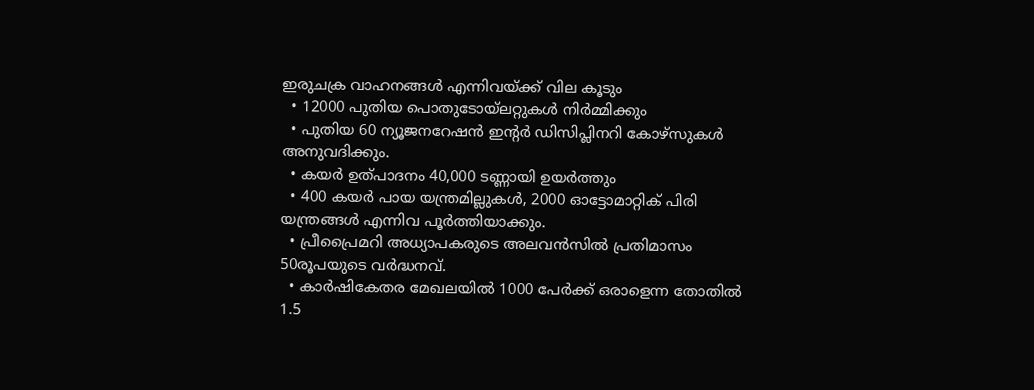ഇരുചക്ര വാഹനങ്ങള്‍ എന്നിവയ്ക്ക് വില കൂടും
  • 12000 പുതിയ പൊതുടോയ്‌ലറ്റുകള്‍ നിര്‍മ്മിക്കും
  • പുതിയ 60 ന്യൂജനറേഷന്‍ ഇന്റര്‍ ഡിസിപ്ലിനറി കോഴ്‌സുകള്‍ അനുവദിക്കും.
  • കയര്‍ ഉത്പാദനം 40,000 ടണ്ണായി ഉയര്‍ത്തും
  • 400 കയര്‍ പായ യന്ത്രമില്ലുകള്‍, 2000 ഓട്ടോമാറ്റിക് പിരി യന്ത്രങ്ങള്‍ എന്നിവ പൂര്‍ത്തിയാക്കും.
  • പ്രീപ്രൈമറി അധ്യാപകരുടെ അലവന്‍സില്‍ പ്രതിമാസം 50രൂപയുടെ വര്‍ദ്ധനവ്.
  • കാര്‍ഷികേതര മേഖലയില്‍ 1000 പേര്‍ക്ക് ഒരാളെന്ന തോതില്‍ 1.5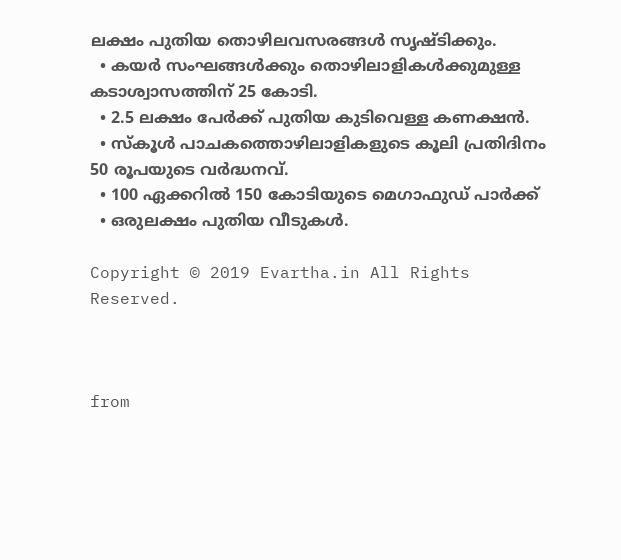ലക്ഷം പുതിയ തൊഴിലവസരങ്ങള്‍ സൃഷ്ടിക്കും.
  • കയര്‍ സംഘങ്ങള്‍ക്കും തൊഴിലാളികള്‍ക്കുമുള്ള കടാശ്വാസത്തിന് 25 കോടി.
  • 2.5 ലക്ഷം പേര്‍ക്ക് പുതിയ കുടിവെള്ള കണക്ഷന്‍.
  • സ്‌കൂള്‍ പാചകത്തൊഴിലാളികളുടെ കൂലി പ്രതിദിനം 50 രൂപയുടെ വര്‍ദ്ധനവ്.
  • 100 ഏക്കറില്‍ 150 കോടിയുടെ മെഗാഫുഡ് പാര്‍ക്ക്
  • ഒരുലക്ഷം പുതിയ വീടുകള്‍.

Copyright © 2019 Evartha.in All Rights Reserved.



from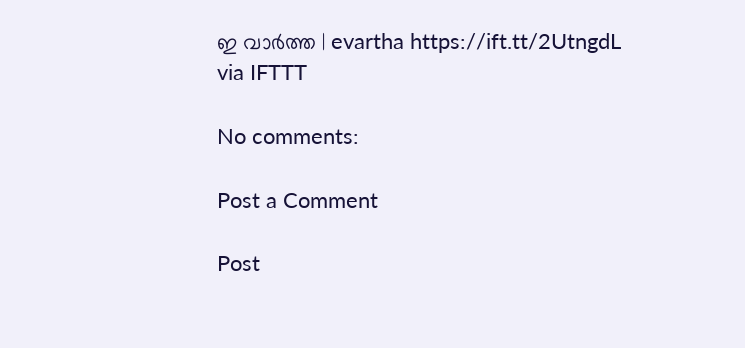ഇ വാർത്ത | evartha https://ift.tt/2UtngdL
via IFTTT

No comments:

Post a Comment

Post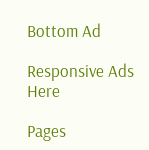Bottom Ad

Responsive Ads Here

Pages